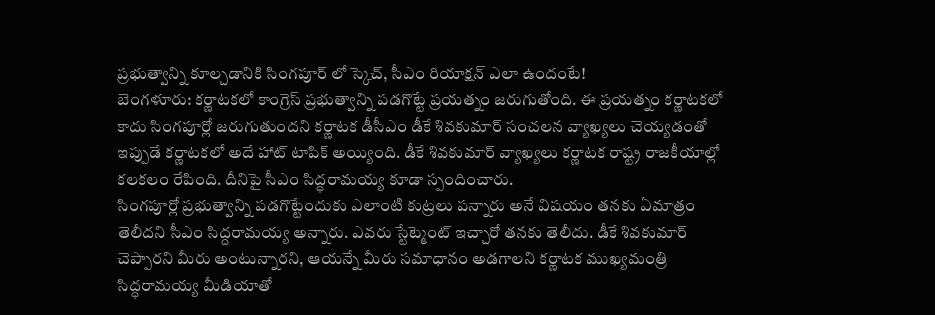ప్రభుత్వాన్ని కూల్చడానికి సింగపూర్ లో స్కెచ్, సీఎం రియాక్షన్ ఎలా ఉందంటే!
బెంగళూరు: కర్ణాటకలో కాంగ్రెస్ ప్రభుత్వాన్ని పడగొట్టే ప్రయత్నం జరుగుతోంది. ఈ ప్రయత్నం కర్ణాటకలో కాదు సింగపూర్లో జరుగుతుందని కర్ణాటక డీసీఎం డీకే శివకుమార్ సంచలన వ్యాఖ్యలు చెయ్యడంతో ఇప్పుడే కర్ణాటకలో అదే హాట్ టాపిక్ అయ్యింది. డీకే శివకుమార్ వ్యాఖ్యలు కర్ణాటక రాష్ట్ర రాజకీయాల్లో కలకలం రేపింది. దీనిపై సీఎం సిద్ధరామయ్య కూడా స్పందించారు.
సింగపూర్లో ప్రభుత్వాన్ని పడగొట్టేందుకు ఎలాంటి కుట్రలు పన్నారు అనే విషయం తనకు ఏమాత్రం తెలీదని సీఎం సిద్దరామయ్య అన్నారు. ఎవరు స్టేట్మెంట్ ఇచ్చారో తనకు తెలీదు. డీకే శివకుమార్ చెప్పారని మీరు అంటున్నారని, ఆయన్నే మీరు సమాధానం అడగాలని కర్ణాటక ముఖ్యమంత్రి సిద్ధరామయ్య మీడియాతో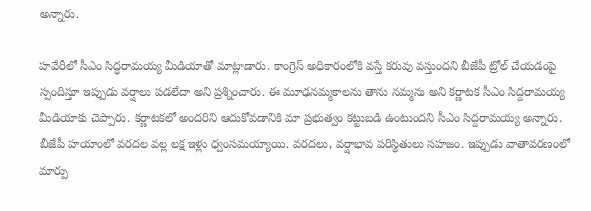అన్నారు.

హవేరీలో సీఎం సిద్ధరామయ్య మీడియాతో మాట్లాడారు. కాంగ్రెస్ అధికారంలోకి వస్తే కరువు వస్తుందని బీజేపీ ట్రోల్ చేయడంపై స్పందిస్తూ ఇప్పుడు వర్షాలు పడలేదా అని ప్రశ్నించారు. ఈ మూఢనమ్మకాలను తాను నమ్మను అని కర్ణాటక సీఎం సిద్దరామయ్య మీడియాకు చెప్పారు. కర్ణాటకలో అందరిని ఆదుకోవడానికి మా ప్రభుత్వం కట్టుబడి ఉంటుందని సీఎం సిద్దరామయ్య అన్నారు.
బీజేపీ హయాంలో వరదల వల్ల లక్ష ఇళ్లు ధ్వంసమయ్యాయి. వరదలు, వర్షాభావ పరిస్థితులు సహజం. ఇప్పుడు వాతావరణంలో మార్పు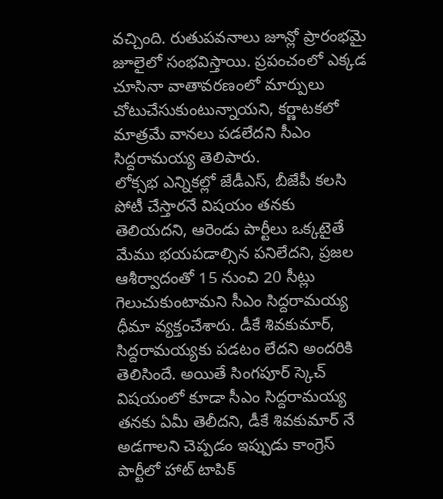వచ్చింది. రుతుపవనాలు జూన్లో ప్రారంభమై జూలైలో సంభవిస్తాయి. ప్రపంచంలో ఎక్కడ చూసినా వాతావరణంలో మార్పులు చోటుచేసుకుంటున్నాయని, కర్ణాటకలో మాత్రమే వానలు పడలేదని సీఎం సిద్దరామయ్య తెలిపారు.
లోక్సభ ఎన్నికల్లో జేడీఎస్, బీజేపీ కలసి పోటీ చేస్తారనే విషయం తనకు తెలియదని, ఆరెండు పార్టీలు ఒక్కటైతే మేము భయపడాల్సిన పనిలేదని, ప్రజల ఆశీర్వాదంతో 15 నుంచి 20 సీట్లు గెలుచుకుంటామని సీఎం సిద్దరామయ్య ధీమా వ్యక్తంచేశారు. డీకే శివకుమార్, సిద్దరామయ్యకు పడటం లేదని అందరికి తెలిసిందే. అయితే సింగపూర్ స్కెచ్ విషయంలో కూడా సీఎం సిద్దరామయ్య తనకు ఏమీ తెలీదని, డీకే శివకుమార్ నే అడగాలని చెప్పడం ఇప్పుడు కాంగ్రెస్ పార్టీలో హాట్ టాపిక్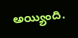అయ్యింది.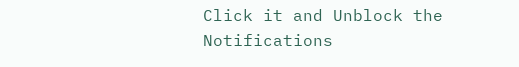Click it and Unblock the Notifications